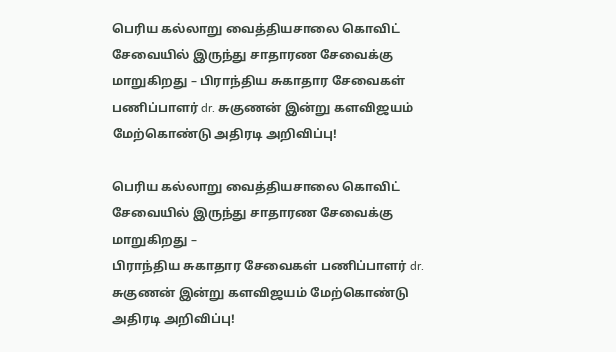பெரிய கல்லாறு வைத்தியசாலை கொவிட் சேவையில் இருந்து சாதாரண சேவைக்கு மாறுகிறது – பிராந்திய சுகாதார சேவைகள் பணிப்பாளர் dr. சுகுணன் இன்று களவிஜயம் மேற்கொண்டு அதிரடி அறிவிப்பு!

பெரிய கல்லாறு வைத்தியசாலை கொவிட் சேவையில் இருந்து சாதாரண சேவைக்கு மாறுகிறது –
பிராந்திய சுகாதார சேவைகள் பணிப்பாளர் dr. சுகுணன் இன்று களவிஜயம் மேற்கொண்டு அதிரடி அறிவிப்பு!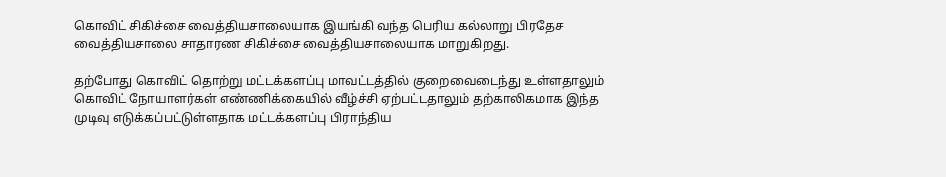கொவிட் சிகிச்சை வைத்தியசாலையாக இயங்கி வந்த பெரிய கல்லாறு பிரதேச வைத்தியசாலை சாதாரண சிகிச்சை வைத்தியசாலையாக மாறுகிறது.

தற்போது கொவிட் தொற்று மட்டக்களப்பு மாவட்டத்தில் குறைவைடைந்து உள்ளதாலும் கொவிட் நோயாளர்கள் எண்ணிக்கையில் வீழ்ச்சி ஏற்பட்டதாலும் தற்காலிகமாக இந்த முடிவு எடுக்கப்பட்டுள்ளதாக மட்டக்களப்பு பிராந்திய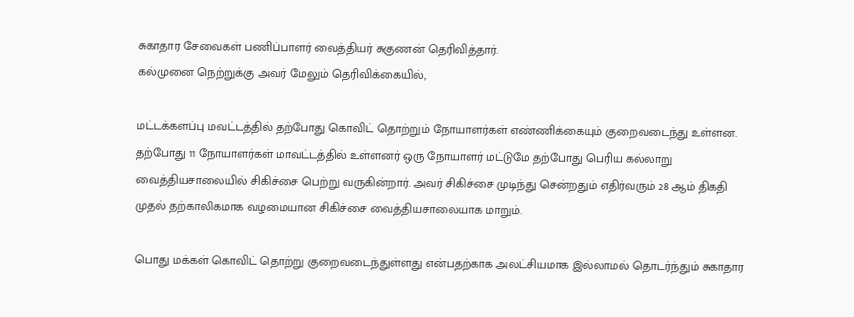சுகாதார சேவைகள் பணிப்பாளர் வைத்தியர் சுகுணன் தெரிவித்தார்.
கல்முனை நெற்றுக்கு அவர் மேலும் தெரிவிக்கையில்,

மட்டக்களப்பு மவட்டத்தில் தற்போது கொவிட் தொற்றும் நோயாளர்கள் எண்ணிக்கையும் குறைவடைந்து உள்ளன. தற்போது 11 நோயாளர்கள் மாவட்டத்தில் உள்ளனர் ஒரு நோயாளர் மட்டுமே தற்போது பெரிய கல்லாறு வைத்தியசாலையில் சிகிச்சை பெற்று வருகின்றார். அவர் சிகிச்சை முடிந்து சென்றதும் எதிர்வரும் 28 ஆம் திகதி முதல் தற்காலிகமாக வழமையான சிகிச்சை வைத்தியசாலையாக மாறும்.

பொது மக்கள் கொவிட் தொற்று குறைவடைந்துள்ளது என்பதற்காக அலட்சியமாக இல்லாமல் தொடர்ந்தும் சுகாதார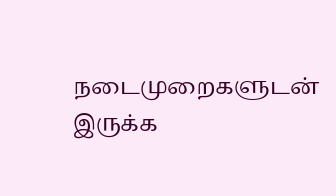நடைமுறைகளுடன் இருக்க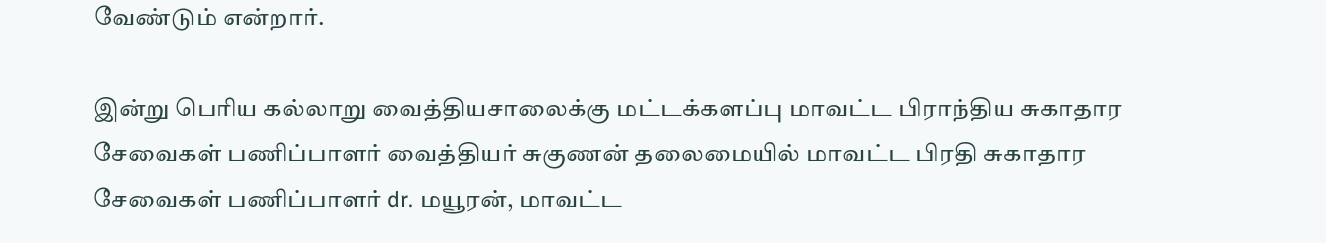வேண்டும் என்றார்.

இன்று பெரிய கல்லாறு வைத்தியசாலைக்கு மட்டக்களப்பு மாவட்ட பிராந்திய சுகாதார சேவைகள் பணிப்பாளர் வைத்தியர் சுகுணன் தலைமையில் மாவட்ட பிரதி சுகாதார சேவைகள் பணிப்பாளர் dr. மயூரன், மாவட்ட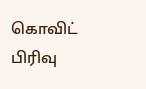கொவிட் பிரிவு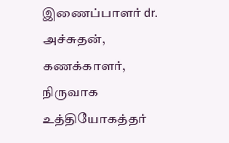இணைப்பாளர் dr. அச்சுதன், கணக்காளர், நிருவாக உத்தியோகத்தர்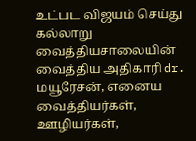உட்பட விஜயம் செய்து கல்லாறு வைத்தியசாலையின் வைத்திய அதிகாரி dr. மயூரேசன், எனைய வைத்தியர்கள், ஊழியர்கள்,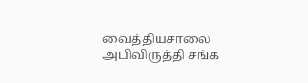வைத்தியசாலை அபிவிருத்தி சங்க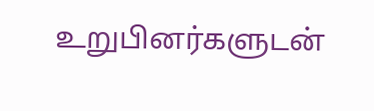உறுபினர்களுடன்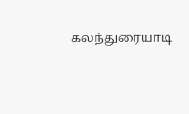கலந்துரையாடி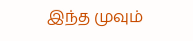இந்த முவும்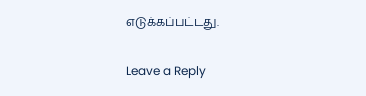எடுக்கப்பட்டது.

Leave a Reply